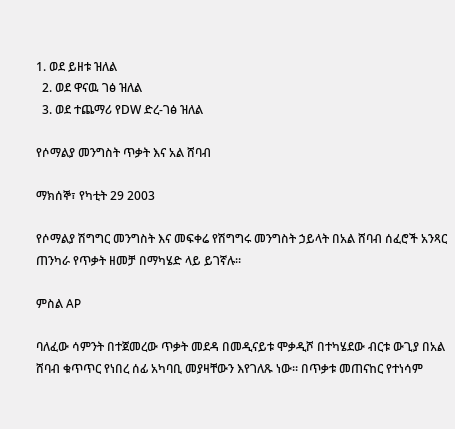1. ወደ ይዘቱ ዝለል
  2. ወደ ዋናዉ ገፅ ዝለል
  3. ወደ ተጨማሪ የDW ድረ-ገፅ ዝለል

የሶማልያ መንግስት ጥቃት እና አል ሸባብ

ማክሰኞ፣ የካቲት 29 2003

የሶማልያ ሽግግር መንግስት እና መፍቀሬ የሽግግሩ መንግስት ኃይላት በአል ሸባብ ሰፈሮች አንጻር ጠንካራ የጥቃት ዘመቻ በማካሄድ ላይ ይገኛሉ።

ምስል AP

ባለፈው ሳምንት በተጀመረው ጥቃት መደዳ በመዲናይቱ ሞቃዲሾ በተካሄደው ብርቱ ውጊያ በአል ሸባብ ቁጥጥር የነበረ ሰፊ አካባቢ መያዛቸውን እየገለጹ ነው። በጥቃቱ መጠናከር የተነሳም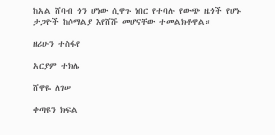ከአል ሸባብ ጎን ሆነው ሲዋጉ ነበር የተባሉ የውጭ ዜጎች የሆኑ ታጋዮች ከሶማልያ እየሸሹ መሆናቸው ተመልክቶዋል።

ዘሪሁን ተስፋየ

አርያም ተክሌ

ሸዋዬ ለገሠ

ቀጣዩን ክፍል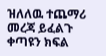ዝለለዉ ተጨማሪ መረጃ ይፈልጉ
ቀጣዩን ክፍል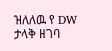ዝለለዉ የ DW ታላቅ ዘገባ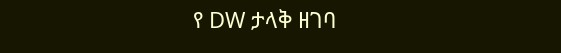የ DW ታላቅ ዘገባ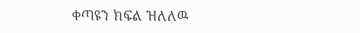ቀጣዩን ክፍል ዝለለዉ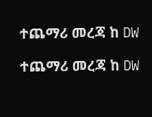ተጨማሪ መረጃ ከ DW

ተጨማሪ መረጃ ከ DW